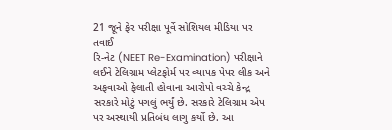21 જૂને ફેર પરીક્ષા પૂર્વે સોશિયલ મીડિયા પર તવાઈ
રિ-નેટ (NEET Re-Examination) પરીક્ષાને લઈને ટેલિગ્રામ પ્લેટફોર્મ પર વ્યાપક પેપર લીક અને અફવાઓ ફેલાતી હોવાના આરોપો વચ્ચે કેન્દ્ર સરકારે મોટું પગલું ભર્યું છે. સરકારે ટેલિગ્રામ એપ પર અસ્થાયી પ્રતિબંધ લાગુ કર્યો છે. આ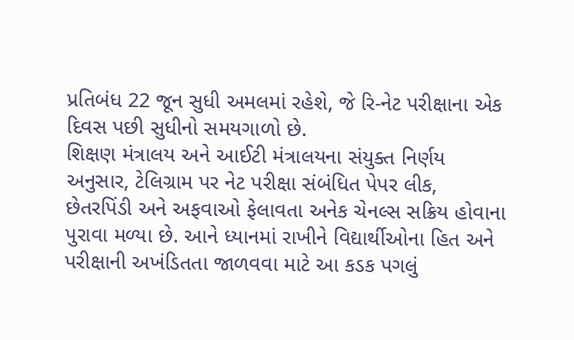પ્રતિબંધ 22 જૂન સુધી અમલમાં રહેશે, જે રિ-નેટ પરીક્ષાના એક દિવસ પછી સુધીનો સમયગાળો છે.
શિક્ષણ મંત્રાલય અને આઈટી મંત્રાલયના સંયુક્ત નિર્ણય અનુસાર, ટેલિગ્રામ પર નેટ પરીક્ષા સંબંધિત પેપર લીક, છેતરપિંડી અને અફવાઓ ફેલાવતા અનેક ચેનલ્સ સક્રિય હોવાના પુરાવા મળ્યા છે. આને ધ્યાનમાં રાખીને વિદ્યાર્થીઓના હિત અને પરીક્ષાની અખંડિતતા જાળવવા માટે આ કડક પગલું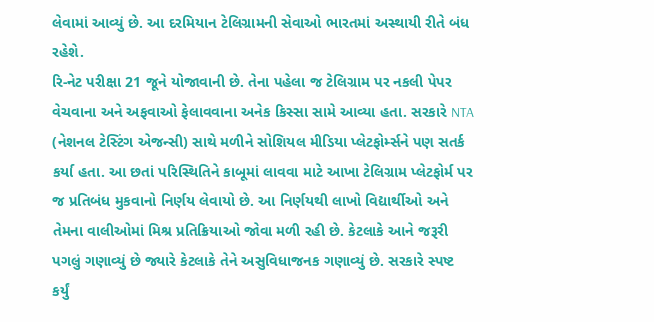લેવામાં આવ્યું છે. આ દરમિયાન ટેલિગ્રામની સેવાઓ ભારતમાં અસ્થાયી રીતે બંધ રહેશે.
રિ-નેટ પરીક્ષા 21 જૂને યોજાવાની છે. તેના પહેલા જ ટેલિગ્રામ પર નકલી પેપર વેચવાના અને અફવાઓ ફેલાવવાના અનેક કિસ્સા સામે આવ્યા હતા. સરકારે NTA (નેશનલ ટેસ્ટિંગ એજન્સી) સાથે મળીને સોશિયલ મીડિયા પ્લેટફોર્મ્સને પણ સતર્ક કર્યા હતા. આ છતાં પરિસ્થિતિને કાબૂમાં લાવવા માટે આખા ટેલિગ્રામ પ્લેટફોર્મ પર જ પ્રતિબંધ મુકવાનો નિર્ણય લેવાયો છે. આ નિર્ણયથી લાખો વિદ્યાર્થીઓ અને તેમના વાલીઓમાં મિશ્ર પ્રતિક્રિયાઓ જોવા મળી રહી છે. કેટલાકે આને જરૂરી પગલું ગણાવ્યું છે જ્યારે કેટલાકે તેને અસુવિધાજનક ગણાવ્યું છે. સરકારે સ્પષ્ટ કર્યું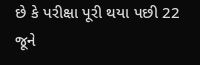છે કે પરીક્ષા પૂરી થયા પછી 22 જૂને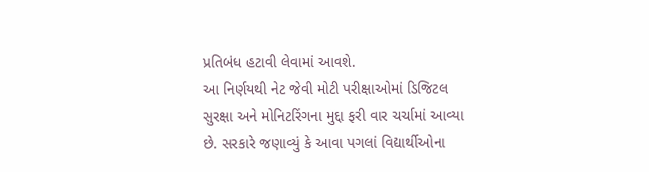પ્રતિબંધ હટાવી લેવામાં આવશે.
આ નિર્ણયથી નેટ જેવી મોટી પરીક્ષાઓમાં ડિજિટલ સુરક્ષા અને મોનિટરિંગના મુદ્દા ફરી વાર ચર્ચામાં આવ્યા છે. સરકારે જણાવ્યું કે આવા પગલાં વિદ્યાર્થીઓના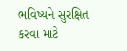ભવિષ્યને સુરક્ષિત કરવા માટે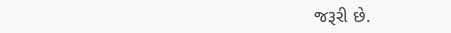જરૂરી છે.